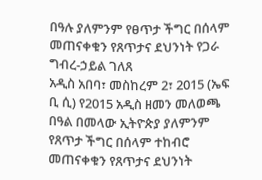በዓሉ ያለምንም የፀጥታ ችግር በሰላም መጠናቀቁን የጸጥታና ደህንነት የጋራ ግብረ-ኃይል ገለጸ
አዲስ አበባ፣ መስከረም 2፣ 2015 (ኤፍ ቢ ሲ) የ2015 አዲስ ዘመን መለወጫ በዓል በመላው ኢትዮጵያ ያለምንም የጸጥታ ችግር በሰላም ተከብሮ መጠናቀቁን የጸጥታና ደህንነት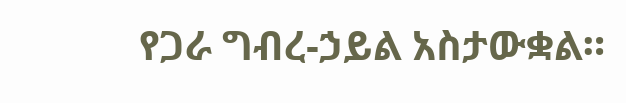የጋራ ግብረ-ኃይል አስታውቋል።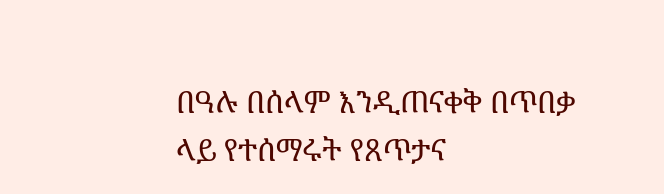በዓሉ በሰላም እንዲጠናቀቅ በጥበቃ ላይ የተሰማሩት የጸጥታና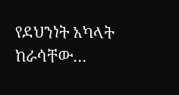የደህንነት አካላት ከራሳቸው…